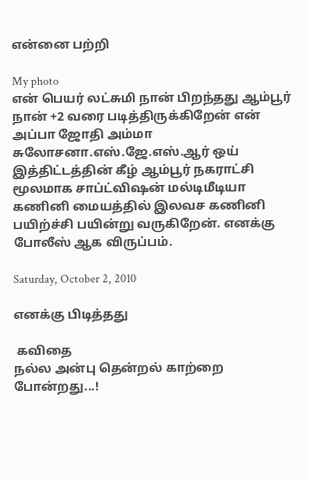என்னை பற்றி

My photo
என் பெயர் லட்சுமி நான் பிறந்தது ஆம்பூர் நான் +2 வரை படித்திருக்கிறேன் என் அப்பா ஜோதி அம்மா சுலோசனா.எஸ்.ஜே.எஸ்.ஆர் ஒய் இத்திட்டத்தின் கீழ் ஆம்பூர் நகராட்சி மூலமாக சாப்ட்விஷன் மல்டிமீடியா கணினி மையத்தில் இலவச கணினி பயிற்ச்சி பயின்று வருகிறேன். எனக்கு போலீஸ் ஆக விருப்பம்.

Saturday, October 2, 2010

எனக்கு பிடித்தது

 கவிதை
நல்ல அன்பு தென்றல் காற்றை போன்றது...!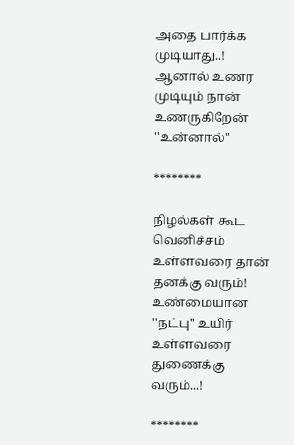அதை பார்க்க முடியாது..!
ஆனால் உணர முடியும் நான் உணருகிறேன் ''உன்னால்''

********

நிழல்கள் கூட வெனிச்சம் உள்ளவரை தான் தனக்கு வரும்!
உண்மையான ''நட்பு'' உயிர் உள்ளவரை துணைக்கு வரும்...!

********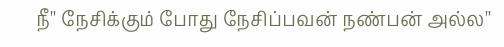நீ'' நேசிக்கும் போது நேசிப்பவன் நண்பன் அல்ல''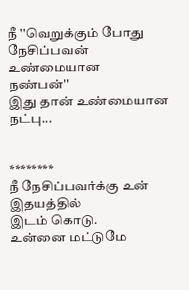நீ ''வெறுக்கும் போது நேசிப்பவன் உண்மையான
நண்பன்''
இது தான் உண்மையான நட்பு...


********
நீ நேசிப்பவர்க்கு உன் இதயத்தில்
இடம் கொடு.
உன்னை மட்டுமே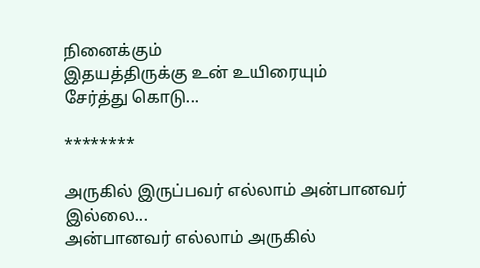நினைக்கும்
இதயத்திருக்கு உன் உயிரையும்
சேர்த்து கொடு...

********

அருகில் இருப்பவர் எல்லாம் அன்பானவர் இல்லை...
அன்பானவர் எல்லாம் அருகில்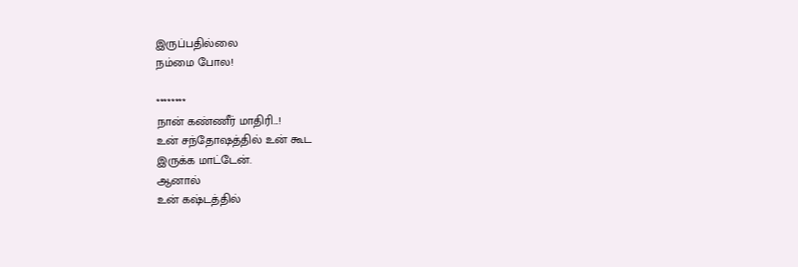இருப்பதில்லை
நம்மை போல!

********
நான் கண்ணீர் மாதிரி...!
உன் சந்தோஷத்தில் உன் கூட
இருக்க மாட்டேன்.
ஆனால்
உன் கஷ்டத்தில்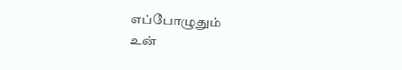எப்போழுதும்
உன்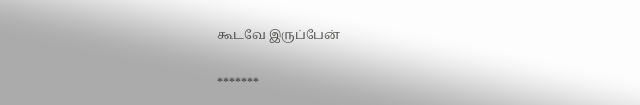கூடவே இருப்பேன்

*******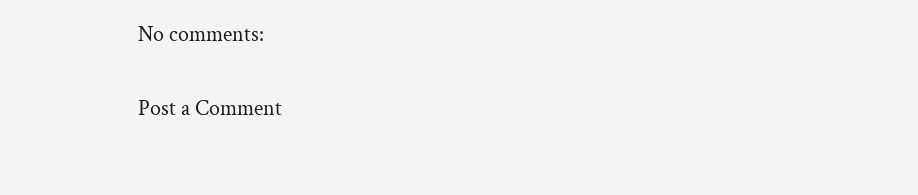No comments:

Post a Comment